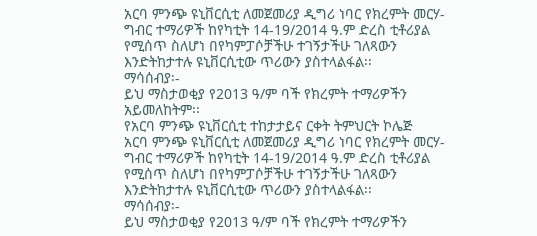አርባ ምንጭ ዩኒቨርሲቲ ለመጀመሪያ ዲግሪ ነባር የክረምት መርሃ-ግብር ተማሪዎች ከየካቲት 14-19/2014 ዓ.ም ድረስ ቲቶሪያል የሚሰጥ ስለሆነ በየካምፓሶቻችሁ ተገኝታችሁ ገለጻውን እንድትከታተሉ ዩኒቨርሲቲው ጥሪውን ያስተላልፋል፡፡
ማሳሰብያ፡-
ይህ ማስታወቂያ የ2013 ዓ/ም ባች የክረምት ተማሪዎችን አይመለከትም፡፡
የአርባ ምንጭ ዩኒቨርሲቲ ተከታታይና ርቀት ትምህርት ኮሌጅ
አርባ ምንጭ ዩኒቨርሲቲ ለመጀመሪያ ዲግሪ ነባር የክረምት መርሃ-ግብር ተማሪዎች ከየካቲት 14-19/2014 ዓ.ም ድረስ ቲቶሪያል የሚሰጥ ስለሆነ በየካምፓሶቻችሁ ተገኝታችሁ ገለጻውን እንድትከታተሉ ዩኒቨርሲቲው ጥሪውን ያስተላልፋል፡፡
ማሳሰብያ፡-
ይህ ማስታወቂያ የ2013 ዓ/ም ባች የክረምት ተማሪዎችን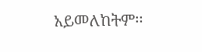አይመለከትም፡፡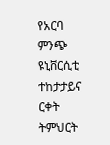የአርባ ምንጭ ዩኒቨርሲቲ ተከታታይና ርቀት ትምህርት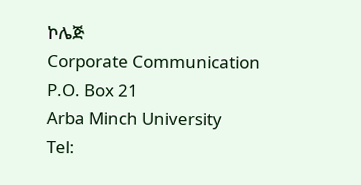ኮሌጅ
Corporate Communication
P.O. Box 21
Arba Minch University
Tel: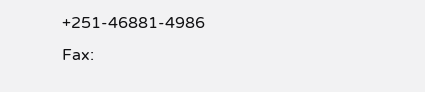+251-46881-4986
Fax: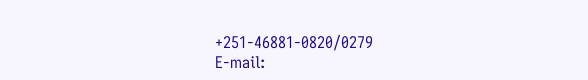+251-46881-0820/0279
E-mail: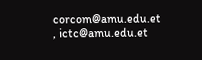corcom@amu.edu.et , ictc@amu.edu.et